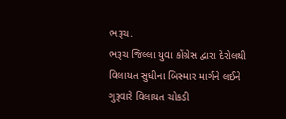ભરૂચ.
ભરૂચ જિલ્લા યુવા કોંગ્રેસ દ્વારા દેરોલથી વિલાયત સુધીના બિસ્માર માર્ગને લઈને ગુરૂવારે વિલાયત ચોકડી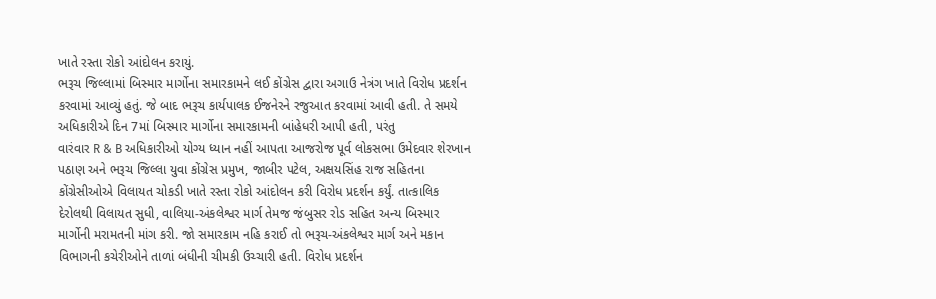ખાતે રસ્તા રોકો આંદોલન કરાયું.
ભરૂચ જિલ્લામાં બિસ્માર માર્ગોના સમારકામને લઈ કોંગ્રેસ દ્વારા અગાઉ નેત્રંગ ખાતે વિરોધ પ્રદર્શન કરવામાં આવ્યું હતું. જે બાદ ભરૂચ કાર્યપાલક ઈજનેરને રજુઆત કરવામાં આવી હતી. તે સમયે અધિકારીએ દિન 7માં બિસ્માર માર્ગોના સમારકામની બાંહેધરી આપી હતી, પરંતુ
વારંવાર R & B અધિકારીઓ યોગ્ય ધ્યાન નહીં આપતા આજરોજ પૂર્વ લોકસભા ઉમેદવાર શેરખાન પઠાણ અને ભરૂચ જિલ્લા યુવા કોંગ્રેસ પ્રમુખ, જાબીર પટેલ, અક્ષયસિંહ રાજ સહિતના કોંગ્રેસીઓએ વિલાયત ચોકડી ખાતે રસ્તા રોકો આંદોલન કરી વિરોધ પ્રદર્શન કર્યું. તાત્કાલિક દેરોલથી વિલાયત સુધી, વાલિયા-અંકલેશ્વર માર્ગ તેમજ જંબુસર રોડ સહિત અન્ય બિસ્માર માર્ગોની મરામતની માંગ કરી. જો સમારકામ નહિ કરાઈ તો ભરૂચ-અંકલેશ્વર માર્ગ અને મકાન વિભાગની કચેરીઓને તાળાં બંધીની ચીમકી ઉચ્ચારી હતી. વિરોધ પ્રદર્શન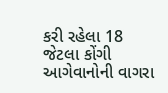કરી રહેલા 18 જેટલા કોંગી આગેવાનોની વાગરા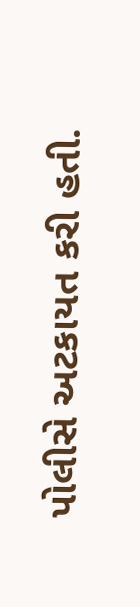પોલીસે અટકાયત કરી હતી.